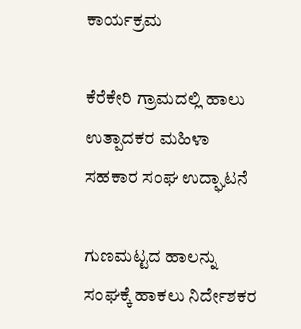ಕಾರ್ಯಕ್ರಮ

ಕೆರೆಕೇರಿ ಗ್ರಾಮದಲ್ಲಿ ಹಾಲು ಉತ್ಪಾದಕರ ಮಹಿಳಾ ಸಹಕಾರ ಸಂಘ ಉದ್ಘಾಟನೆ

ಗುಣಮಟ್ಟದ ಹಾಲನ್ನು ಸಂಘಕ್ಕೆ ಹಾಕಲು ನಿರ್ದೇಶಕರ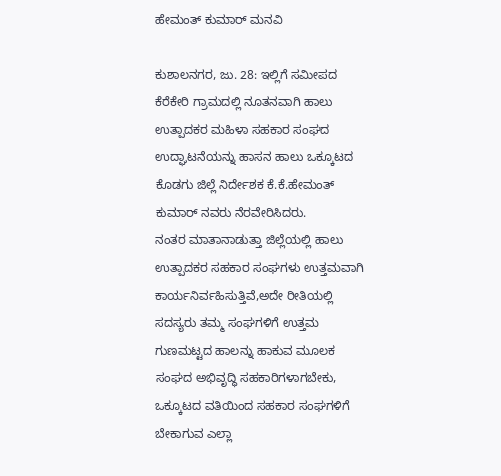ಹೇಮಂತ್ ಕುಮಾರ್ ಮನವಿ

ಕುಶಾಲನಗರ, ಜು. 28: ಇಲ್ಲಿಗೆ ಸಮೀಪದ ಕೆರೆಕೇರಿ ಗ್ರಾಮದಲ್ಲಿ ನೂತನವಾಗಿ ಹಾಲು ಉತ್ಪಾದಕರ ಮಹಿಳಾ ಸಹಕಾರ ಸಂಘದ ಉದ್ಘಾಟನೆಯನ್ನು ಹಾಸನ ಹಾಲು ಒಕ್ಕೂಟದ ಕೊಡಗು ಜಿಲ್ಲೆ ನಿರ್ದೇಶಕ ಕೆ.ಕೆ.ಹೇಮಂತ್ ಕುಮಾರ್ ನವರು ನೆರವೇರಿಸಿದರು.
ನಂತರ ಮಾತಾನಾಡುತ್ತಾ ಜಿಲ್ಲೆಯಲ್ಲಿ ಹಾಲು ಉತ್ಪಾದಕರ ಸಹಕಾರ ಸಂಘಗಳು ಉತ್ತಮವಾಗಿ ಕಾರ್ಯನಿರ್ವಹಿಸುತ್ತಿವೆ,ಅದೇ ರೀತಿಯಲ್ಲಿ ಸದಸ್ಯರು ತಮ್ಮ ಸಂಘಗಳಿಗೆ ಉತ್ತಮ ಗುಣಮಟ್ಟದ ಹಾಲನ್ನು ಹಾಕುವ ಮೂಲಕ ಸಂಘದ ಅಭಿವೃದ್ಧಿ ಸಹಕಾರಿಗಳಾಗಬೇಕು, ಒಕ್ಕೂಟದ ವತಿಯಿಂದ ಸಹಕಾರ ಸಂಘಗಳಿಗೆ ಬೇಕಾಗುವ ಎಲ್ಲಾ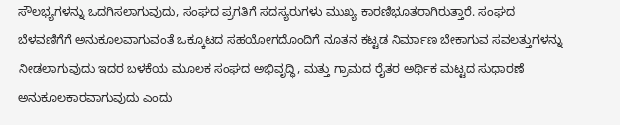ಸೌಲಭ್ಯಗಳನ್ನು ಒದಗಿಸಲಾಗುವುದು, ಸಂಘದ ಪ್ರಗತಿಗೆ ಸದಸ್ಯರುಗಳು ಮುಖ್ಯ ಕಾರಣಿಭೂತರಾಗಿರುತ್ತಾರೆ. ಸಂಘದ ಬೆಳವಣಿಗೆಗೆ ಅನುಕೂಲವಾಗುವಂತೆ ಒಕ್ಕೂಟದ ಸಹಯೋಗದೊಂದಿಗೆ ನೂತನ ಕಟ್ಟಡ ನಿರ್ಮಾಣ ಬೇಕಾಗುವ ಸವಲತ್ತುಗಳನ್ನು ನೀಡಲಾಗುವುದು ಇದರ ಬಳಕೆಯ ಮೂಲಕ ಸಂಘದ ಅಭಿವೃದ್ಧಿ, ಮತ್ತು ಗ್ರಾಮದ ರೈತರ ಅರ್ಥಿಕ ಮಟ್ಟದ ಸುಧಾರಣೆ ಅನುಕೂಲಕಾರವಾಗುವುದು ಎಂದು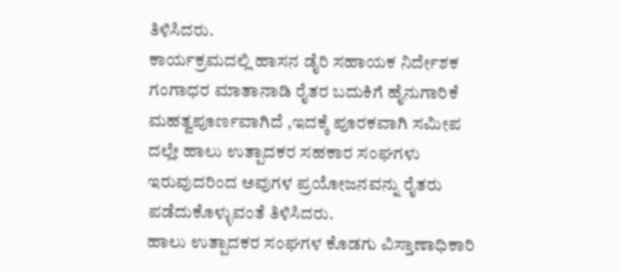ತಿಳಿಸಿದರು.
ಕಾರ್ಯಕ್ರಮದಲ್ಲಿ ಹಾಸನ ಡೈರಿ ಸಹಾಯಕ ನಿರ್ದೇಶಕ ಗಂಗಾಧರ ಮಾತಾನಾಡಿ ರೈತರ ಬದುಕಿಗೆ ಹೈನುಗಾರಿಕೆ ಮಹತ್ವಪೂರ್ಣವಾಗಿದೆ ,ಇದಕ್ಕೆ ಪೂರಕವಾಗಿ ಸಮೀಪ ದಲ್ಲೇ ಹಾಲು ಉತ್ಪಾದಕರ ಸಹಕಾರ ಸಂಘಗಳು ಇರುವುದರಿಂದ ಅವುಗಳ ಪ್ರಯೋಜನವನ್ನು ರೈತರು ಪಡೆದುಕೊಳ್ಳುವಂತೆ ತಿಳಿಸಿದರು.
ಹಾಲು ಉತ್ಪಾದಕರ ಸಂಘಗಳ ಕೊಡಗು ವಿಸ್ತಾಣಾಧಿಕಾರಿ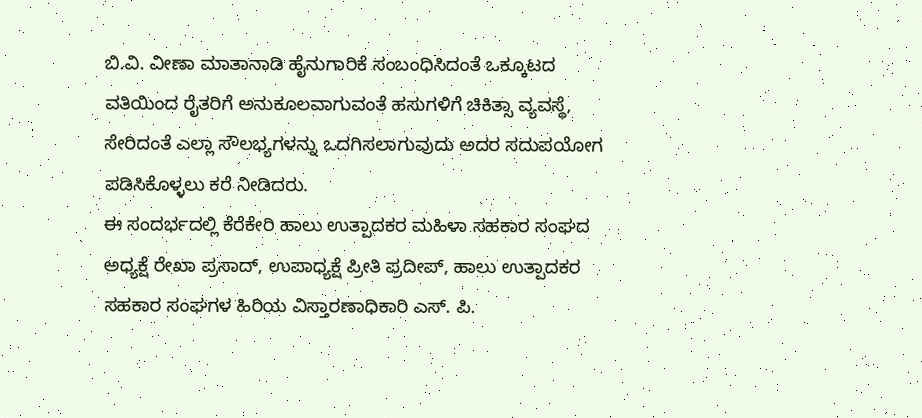ಬಿ.ವಿ. ವೀಣಾ ಮಾತಾನಾಡಿ ಹೈನುಗಾರಿಕೆ ಸಂಬಂಧಿಸಿದಂತೆ ಒಕ್ಕೂಟದ ವತಿಯಿಂದ ರೈತರಿಗೆ ಅನುಕೂಲವಾಗುವಂತೆ ಹಸುಗಳಿಗೆ ಚಿಕಿತ್ಸಾ ವ್ಯವಸ್ಥೆ, ಸೇರಿದಂತೆ ಎಲ್ಲಾ ಸೌಲಭ್ಯಗಳನ್ನು ಒದಗಿಸಲಾಗುವುದು ಅದರ ಸದುಪಯೋಗ ಪಡಿಸಿಕೊಳ್ಳಲು ಕರೆ ನೀಡಿದರು.
ಈ ಸಂದರ್ಭದಲ್ಲಿ ಕೆರೆಕೇರಿ ಹಾಲು ಉತ್ಪಾದಕರ ಮಹಿಳಾ ಸಹಕಾರ ಸಂಘದ ಅಧ್ಯಕ್ಷೆ ರೇಖಾ ಪ್ರಸಾದ್, ಉಪಾಧ್ಯಕ್ಷೆ ಪ್ರೀತಿ ಪ್ರದೀಪ್, ಹಾಲು ಉತ್ಪಾದಕರ ಸಹಕಾರ ಸಂಘಗಳ ಹಿರಿಯ ವಿಸ್ತಾರಣಾಧಿಕಾರಿ ಎಸ್. ಪಿ.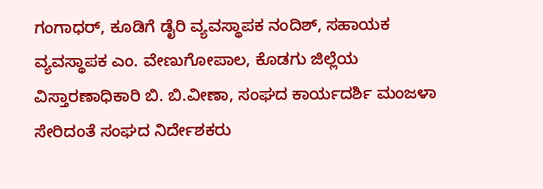ಗಂಗಾಧರ್, ಕೂಡಿಗೆ ಡೈರಿ ವ್ಯವಸ್ಥಾಪಕ ನಂದಿಶ್, ಸಹಾಯಕ ವ್ಯವಸ್ಥಾಪಕ ಎಂ. ವೇಣುಗೋಪಾಲ, ಕೊಡಗು ಜಿಲ್ಲೆಯ ವಿಸ್ತಾರಣಾಧಿಕಾರಿ ಬಿ. ಬಿ.ವೀಣಾ, ಸಂಘದ ಕಾರ್ಯದರ್ಶಿ ಮಂಜಳಾ ಸೇರಿದಂತೆ ಸಂಘದ ನಿರ್ದೇಶಕರು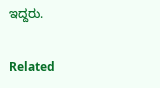ಇದ್ದರು.

Related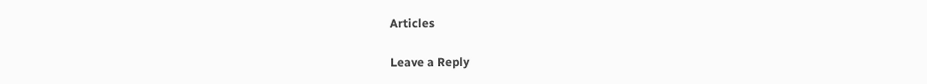Articles

Leave a Reply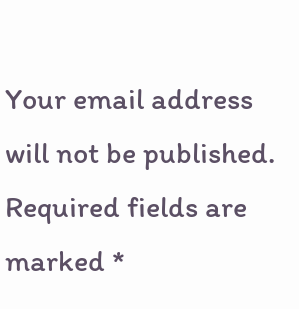Your email address will not be published. Required fields are marked *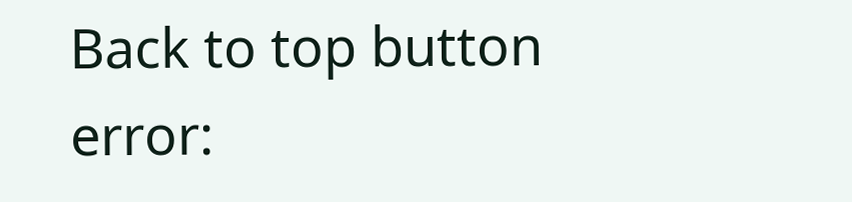Back to top button
error: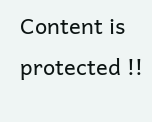Content is protected !!